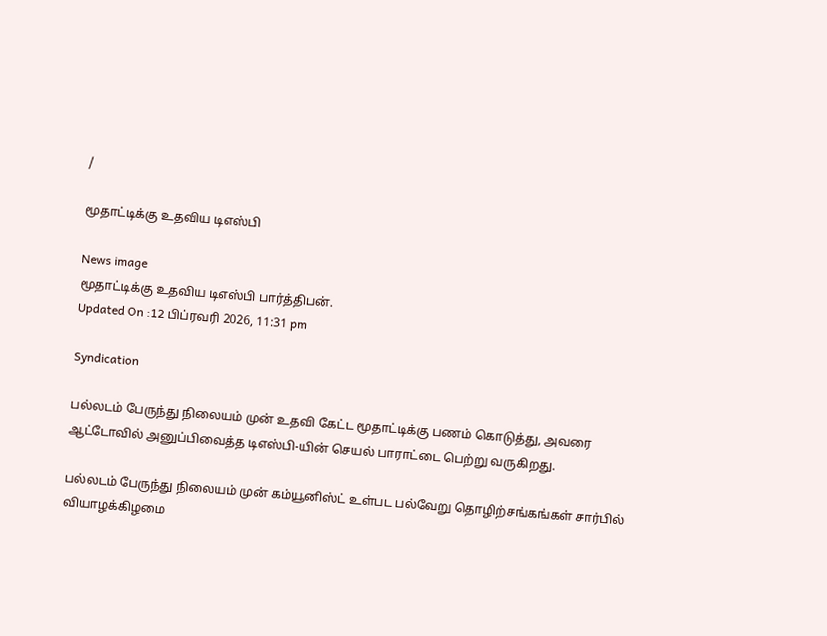/

மூதாட்டிக்கு உதவிய டிஎஸ்பி

News image
மூதாட்டிக்கு உதவிய டிஎஸ்பி பார்த்திபன்.
Updated On :12 பிப்ரவரி 2026, 11:31 pm

Syndication

பல்லடம் பேருந்து நிலையம் முன் உதவி கேட்ட மூதாட்டிக்கு பணம் கொடுத்து, அவரை ஆட்டோவில் அனுப்பிவைத்த டிஎஸ்பி-யின் செயல் பாராட்டை பெற்று வருகிறது.

பல்லடம் பேருந்து நிலையம் முன் கம்யூனிஸ்ட் உள்பட பல்வேறு தொழிற்சங்கங்கள் சார்பில் வியாழக்கிழமை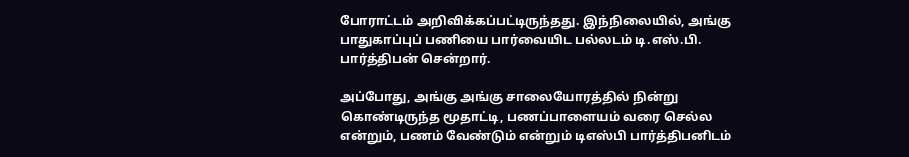போராட்டம் அறிவிக்கப்பட்டிருந்தது. இந்நிலையில், அங்கு பாதுகாப்புப் பணியை பார்வையிட பல்லடம் டி.எஸ்.பி. பார்த்திபன் சென்றார்.

அப்போது, அங்கு அங்கு சாலையோரத்தில் நின்று கொண்டிருந்த மூதாட்டி, பணப்பாளையம் வரை செல்ல என்றும், பணம் வேண்டும் என்றும் டிஎஸ்பி பார்த்திபனிடம்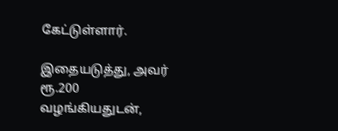கேட்டுள்ளார்.

இதையடுத்து, அவர் ரூ.200 வழங்கியதுடன்,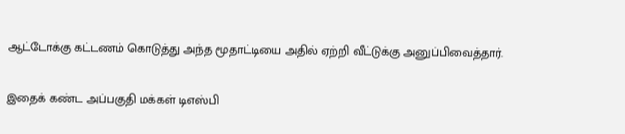ஆட்டோக்கு கட்டணம் கொடுத்து அந்த மூதாட்டியை அதில் ஏற்றி வீட்டுக்கு அனுப்பிவைத்தார்.

இதைக் கண்ட அப்பகுதி மக்கள் டிஎஸ்பி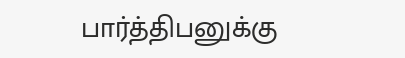பார்த்திபனுக்கு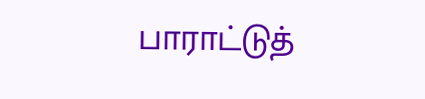பாராட்டுத்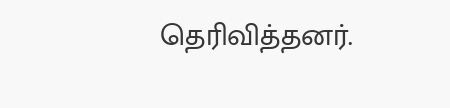தெரிவித்தனர்.